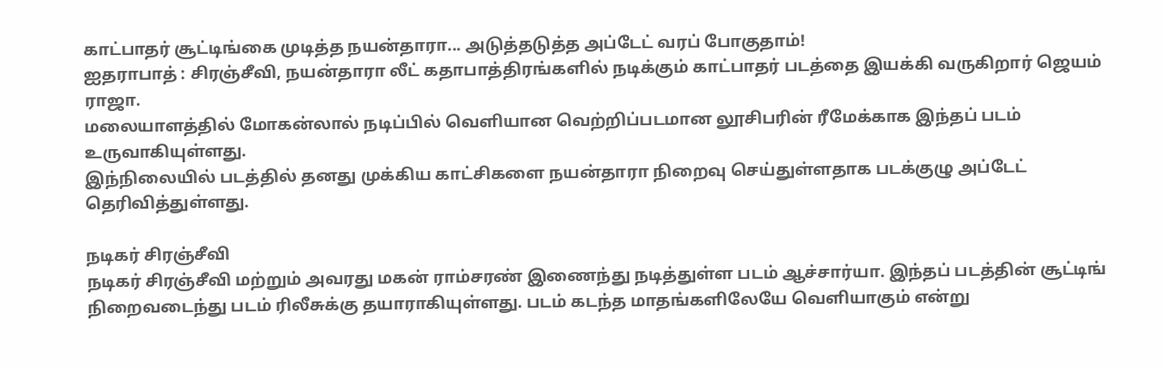காட்பாதர் சூட்டிங்கை முடித்த நயன்தாரா... அடுத்தடுத்த அப்டேட் வரப் போகுதாம்!
ஐதராபாத் : சிரஞ்சீவி, நயன்தாரா லீட் கதாபாத்திரங்களில் நடிக்கும் காட்பாதர் படத்தை இயக்கி வருகிறார் ஜெயம் ராஜா.
மலையாளத்தில் மோகன்லால் நடிப்பில் வெளியான வெற்றிப்படமான லூசிபரின் ரீமேக்காக இந்தப் படம் உருவாகியுள்ளது.
இந்நிலையில் படத்தில் தனது முக்கிய காட்சிகளை நயன்தாரா நிறைவு செய்துள்ளதாக படக்குழு அப்டேட் தெரிவித்துள்ளது.

நடிகர் சிரஞ்சீவி
நடிகர் சிரஞ்சீவி மற்றும் அவரது மகன் ராம்சரண் இணைந்து நடித்துள்ள படம் ஆச்சார்யா. இந்தப் படத்தின் சூட்டிங் நிறைவடைந்து படம் ரிலீசுக்கு தயாராகியுள்ளது. படம் கடந்த மாதங்களிலேயே வெளியாகும் என்று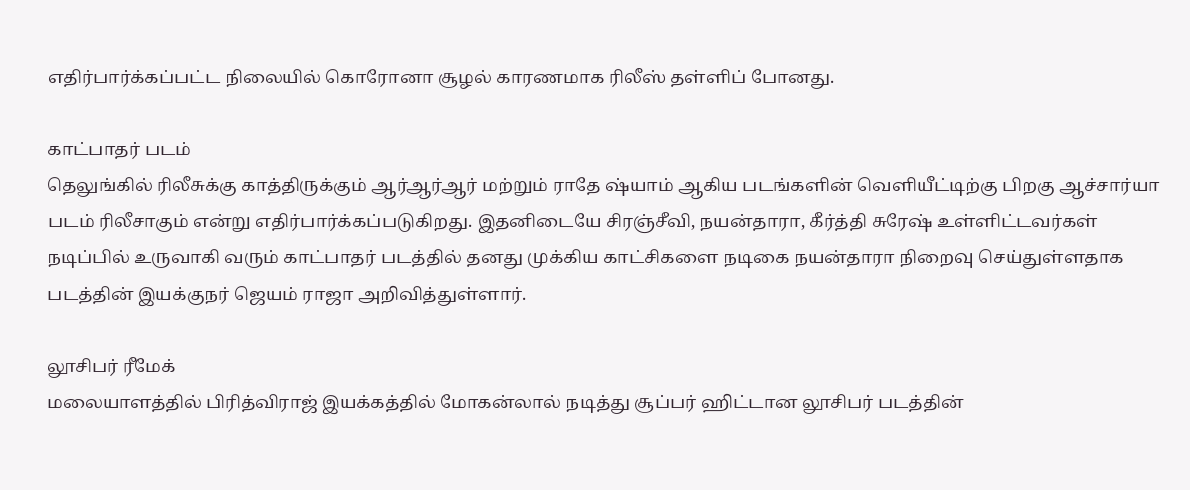எதிர்பார்க்கப்பட்ட நிலையில் கொரோனா சூழல் காரணமாக ரிலீஸ் தள்ளிப் போனது.

காட்பாதர் படம்
தெலுங்கில் ரிலீசுக்கு காத்திருக்கும் ஆர்ஆர்ஆர் மற்றும் ராதே ஷ்யாம் ஆகிய படங்களின் வெளியீட்டிற்கு பிறகு ஆச்சார்யா படம் ரிலீசாகும் என்று எதிர்பார்க்கப்படுகிறது. இதனிடையே சிரஞ்சீவி, நயன்தாரா, கீர்த்தி சுரேஷ் உள்ளிட்டவர்கள் நடிப்பில் உருவாகி வரும் காட்பாதர் படத்தில் தனது முக்கிய காட்சிகளை நடிகை நயன்தாரா நிறைவு செய்துள்ளதாக படத்தின் இயக்குநர் ஜெயம் ராஜா அறிவித்துள்ளார்.

லூசிபர் ரீமேக்
மலையாளத்தில் பிரித்விராஜ் இயக்கத்தில் மோகன்லால் நடித்து சூப்பர் ஹிட்டான லூசிபர் படத்தின்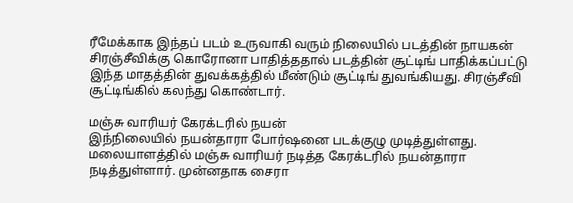ரீமேக்காக இந்தப் படம் உருவாகி வரும் நிலையில் படத்தின் நாயகன் சிரஞ்சீவிக்கு கொரோனா பாதித்ததால் படத்தின் சூட்டிங் பாதிக்கப்பட்டு இந்த மாதத்தின் துவக்கத்தில் மீண்டும் சூட்டிங் துவங்கியது. சிரஞ்சீவி சூட்டிங்கில் கலந்து கொண்டார்.

மஞ்சு வாரியர் கேரக்டரில் நயன்
இந்நிலையில் நயன்தாரா போர்ஷனை படக்குழு முடித்துள்ளது. மலையாளத்தில் மஞ்சு வாரியர் நடித்த கேரக்டரில் நயன்தாரா நடித்துள்ளார். முன்னதாக சைரா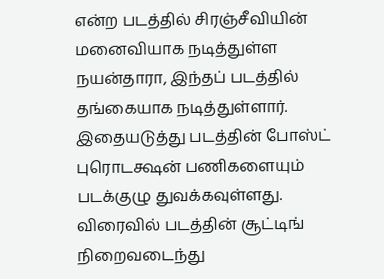என்ற படத்தில் சிரஞ்சீவியின் மனைவியாக நடித்துள்ள நயன்தாரா, இந்தப் படத்தில் தங்கையாக நடித்துள்ளார். இதையடுத்து படத்தின் போஸ்ட் புரொடக்ஷன் பணிகளையும் படக்குழு துவக்கவுள்ளது. விரைவில் படத்தின் சூட்டிங் நிறைவடைந்து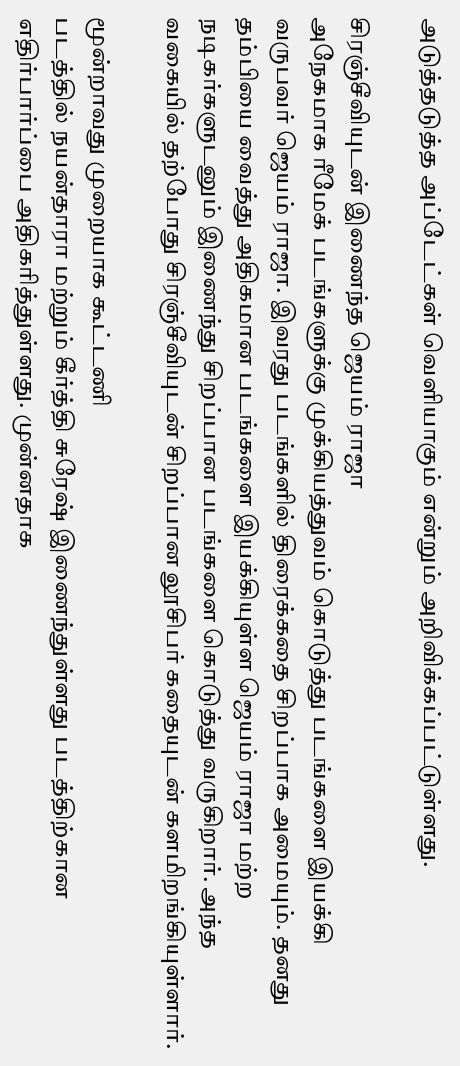அடுத்தடுத்த அப்டேட்கள் வெளியாகும் என்றும் அறிவிக்கப்பட்டுள்ளது.

சிரஞ்சீவியுடன் இணைந்த ஜெயம் ராஜா
அநேகமாக ரீமேக் படங்களுக்கு முக்கியத்துவம் கொடுத்து படங்களை இயக்கி வருபவர் ஜெயம் ராஜா. இவரது படங்களில் திரைக்கதை சிறப்பாக அமையும். தனது தம்பியை வைத்து அதிகமான படங்களை இயக்கியுள்ள ஜெயம் ராஜா மற்ற நடிகர்களுடனும் இணைந்து சிறப்பான படங்களை கொடுத்து வருகிறார். அந்த வகையில் தற்போது சிரஞ்சீவியுடன் சிறப்பான லூசிபர் கதையுடன் களமிறங்கியுள்ளார்.

மூன்றாவது முறையாக கூட்டணி
படத்தில் நயன்தாரா மற்றும் கீர்த்தி சுரேஷ் இணைந்துள்ளது படத்திற்கான எதிர்பார்ப்பை அதிகரித்துள்ளது. முன்னதாக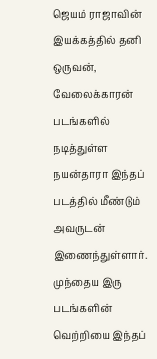ஜெயம் ராஜாவின் இயக்கத்தில் தனி ஒருவன், வேலைக்காரன் படங்களில் நடித்துள்ள நயன்தாரா இந்தப் படத்தில் மீண்டும் அவருடன் இணைந்துள்ளார். முந்தைய இரு படங்களின் வெற்றியை இந்தப்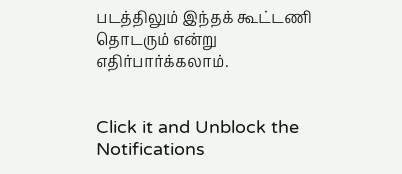படத்திலும் இந்தக் கூட்டணி தொடரும் என்று எதிர்பார்க்கலாம்.


Click it and Unblock the Notifications